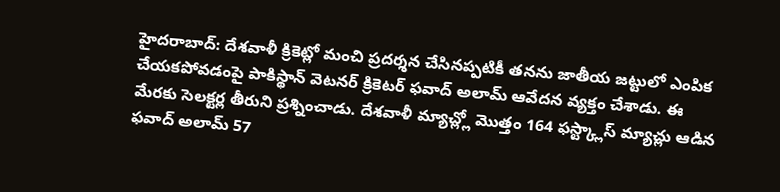హైదరాబాద్: దేశవాళీ క్రికెట్లో మంచి ప్రదర్శన చేసినప్పటికీ తనను జాతీయ జట్టులో ఎంపిక చేయకపోవడంపై పాకిస్థాన్ వెటనర్ క్రికెటర్ ఫవాద్ అలామ్ ఆవేదన వ్యక్తం చేశాడు. ఈ మేరకు సెలక్టర్ల తీరుని ప్రశ్నించాడు. దేశవాళీ మ్యాచ్ల్లో మొత్తం 164 ఫస్ట్క్లాస్ మ్యాచ్లు ఆడిన ఫవాద్ అలామ్ 57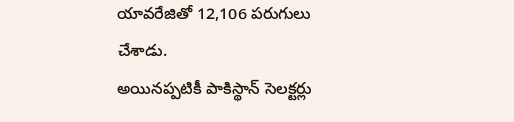యావరేజితో 12,106 పరుగులు చేశాడు.
అయినప్పటికీ పాకిస్థాన్ సెలక్టర్లు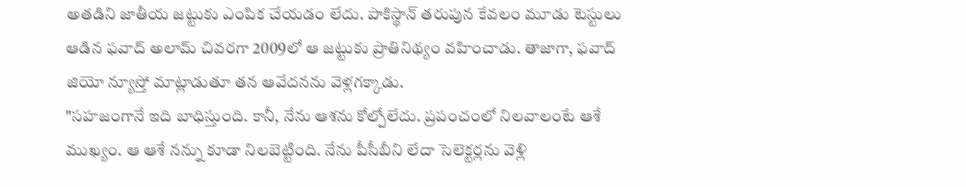అతడిని జాతీయ జట్టుకు ఎంపిక చేయడం లేదు. పాకిస్థాన్ తరుపున కేవలం మూడు టెస్టులు ఆడిన ఫవాద్ అలామ్ చివరగా 2009లో ఆ జట్టుకు ప్రాతినిథ్యం వహించాడు. తాజాగా, ఫవాద్ జియో న్యూస్తో మాట్లాడుతూ తన ఆవేదనను వెళ్లగక్కాడు.
"సహజంగానే ఇది బాధిస్తుంది. కానీ, నేను ఆశను కోల్పోలేదు. ప్రపంచంలో నిలవాలంటే ఆశే ముఖ్యం. ఆ ఆశే నన్ను కూడా నిలబెట్టింది. నేను పీసీబీని లేదా సెలెక్టర్లను వెళ్లి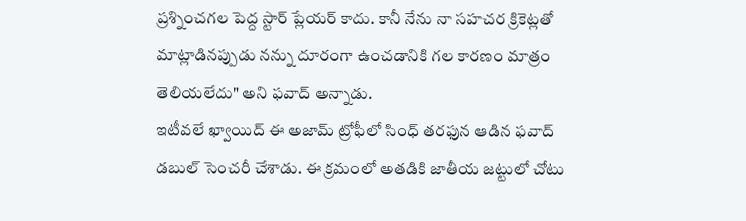ప్రశ్నించగల పెద్ద స్టార్ ప్లేయర్ కాదు. కానీ నేను నా సహచర క్రికెట్లతో మాట్లాడినప్పుడు నన్ను దూరంగా ఉంచడానికి గల కారణం మాత్రం తెలియలేదు" అని ఫవాద్ అన్నాడు.
ఇటీవలే ఖ్వాయిద్ ఈ అజామ్ ట్రోఫీలో సింధ్ తరఫున ఆడిన ఫవాద్ డబుల్ సెంచరీ చేశాడు. ఈ క్రమంలో అతడికి జాతీయ జట్టులో చోటు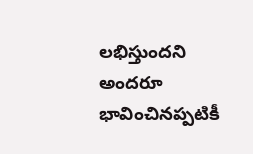లభిస్తుందని అందరూ భావించినప్పటికీ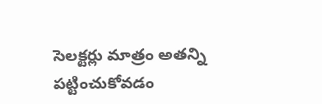సెలక్టర్లు మాత్రం అతన్ని పట్టించుకోవడం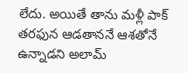లేదు. అయితే తాను మళ్లీ పాక్ తరఫున ఆడతాననే ఆశతోనే ఉన్నాడని అలామ్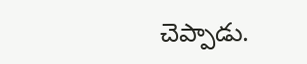చెప్పాడు.